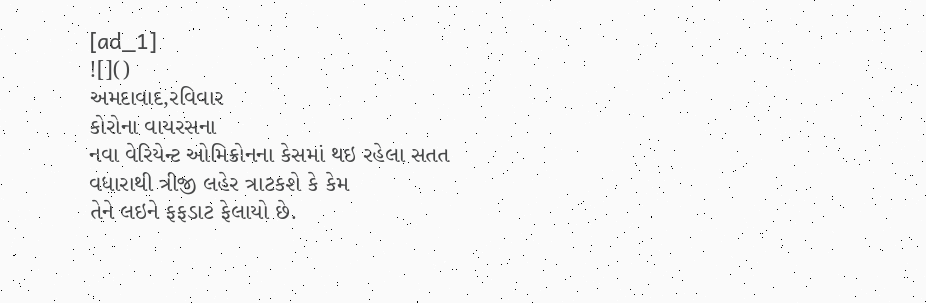[ad_1]
![]()
અમદાવાદ,રવિવાર
કોરોના વાયરસના
નવા વેરિયેન્ટ ઓમિક્રોનના કેસમાં થઇ રહેલા સતત વધારાથી ત્રીજી લહેર ત્રાટકશે કે કેમ
તેને લઇને ફફડાટ ફેલાયો છે.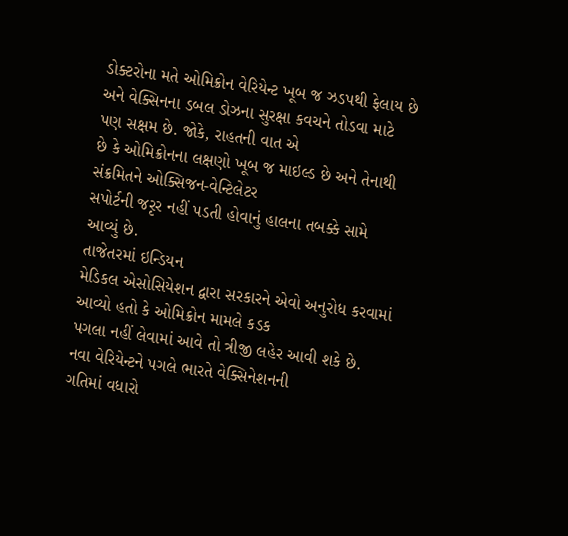ડોક્ટરોના મતે ઓમિક્રોન વેરિયેન્ટ ખૂબ જ ઝડપથી ફેલાય છે
અને વેક્સિનના ડબલ ડોઝના સુરક્ષા કવચને તોડવા માટે પણ સક્ષમ છે. જોકે, રાહતની વાત એ
છે કે ઓમિક્રોનના લક્ષણો ખૂબ જ માઇલ્ડ છે અને તેનાથી સંક્રમિતને ઓક્સિજન-વેન્ટિલેટર
સપોર્ટની જરૃર નહીં પડતી હોવાનું હાલના તબક્કે સામે આવ્યું છે.
તાજેતરમાં ઇન્ડિયન
મેડિકલ એસોસિયેશન દ્વારા સરકારને એવો અનુરોધ કરવામાં આવ્યો હતો કે ઓમિક્રોન મામલે કડક
પગલા નહીં લેવામાં આવે તો ત્રીજી લહેર આવી શકે છે. નવા વેરિયેન્ટને પગલે ભારતે વેક્સિનેશનની
ગતિમાં વધારો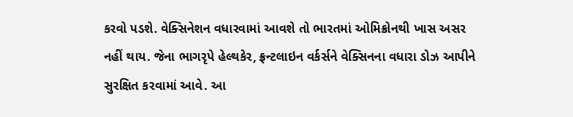કરવો પડશે. વેક્સિનેશન વધારવામાં આવશે તો ભારતમાં ઓમિક્રોનથી ખાસ અસર
નહીં થાય. જેના ભાગરૃપે હેલ્થકેર, ફ્રન્ટલાઇન વર્કર્સને વેક્સિનના વધારા ડોઝ આપીને
સુરક્ષિત કરવામાં આવે. આ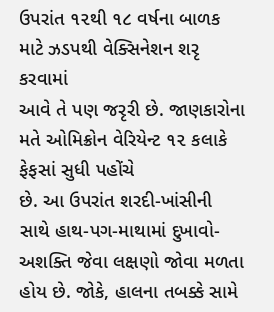ઉપરાંત ૧૨થી ૧૮ વર્ષના બાળક માટે ઝડપથી વેક્સિનેશન શરૃ કરવામાં
આવે તે પણ જરૃરી છે. જાણકારોના મતે ઓમિક્રોન વેરિયેન્ટ ૧૨ કલાકે ફેફસાં સુધી પહોંચે
છે. આ ઉપરાંત શરદી-ખાંસીની સાથે હાથ-પગ-માથામાં દુખાવો-અશક્તિ જેવા લક્ષણો જોવા મળતા
હોય છે. જોકે, હાલના તબક્કે સામે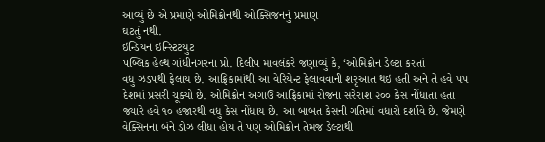આવ્યું છે એ પ્રમાણે ઓમિક્રોનથી ઓક્સિજનનું પ્રમાણ
ઘટતું નથી.
ઇન્ડિયન ઇન્સ્ટિટયુટ
પબ્લિક હેલ્થ ગાંધીનગરના પ્રો. દિલીપ માવલંકરે જણાવ્યું કે, ‘ઓમિક્રોન ડેલ્ટા કરતાં
વધુ ઝડપથી ફેલાય છે. આફ્રિકામાંથી આ વેરિયેન્ટ ફેલાવવાની શરૃઆત થઇ હતી અને તે હવે ૫૫
દેશમાં પ્રસરી ચૂક્યો છે. ઓમિક્રોન અગાઉ આફ્રિકામાં રોજના સરેરાશ ૨૦૦ કેસ નોંધાતા હતા
જ્યારે હવે ૧૦ હજારથી વધુ કેસ નોંધાય છે. આ બાબત કેસની ગતિમાં વધારો દર્શાવે છે. જેમણે
વેક્સિનના બંને ડોઝ લીધા હોય તે પણ ઓમિક્રોન તેમજ ડેલ્ટાથી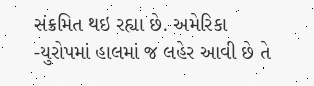સંક્રમિત થઇ રહ્યા છે. અમેરિકા
-યુરોપમાં હાલમાં જ લહેર આવી છે તે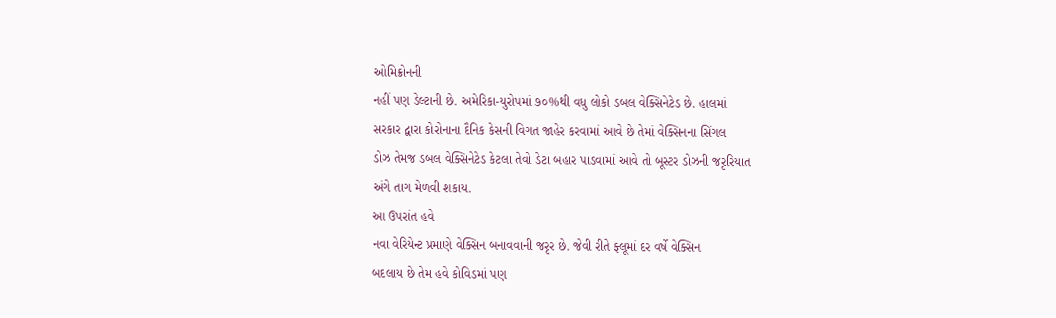ઓમિક્રોનની
નહીં પણ ડેલ્ટાની છે. અમેરિકા-યુરોપમાં ૭૦%થી વધુ લોકો ડબલ વેક્સિનેટેડ છે. હાલમાં
સરકાર દ્વારા કોરોનાના દૈનિક કેસની વિગત જાહેર કરવામાં આવે છે તેમાં વેક્સિનના સિંગલ
ડોઝ તેમજ ડબલ વેક્સિનેટેડ કેટલા તેવો ડેટા બહાર પાડવામાં આવે તો બૂસ્ટર ડોઝની જરૃરિયાત
અંગે તાગ મેળવી શકાય.
આ ઉપરાંત હવે
નવા વેરિયેન્ટ પ્રમાણે વેક્સિન બનાવવાની જરૃર છે. જેવી રીતે ફ્લૂમાં દર વર્ષે વેક્સિન
બદલાય છે તેમ હવે કોવિડમાં પણ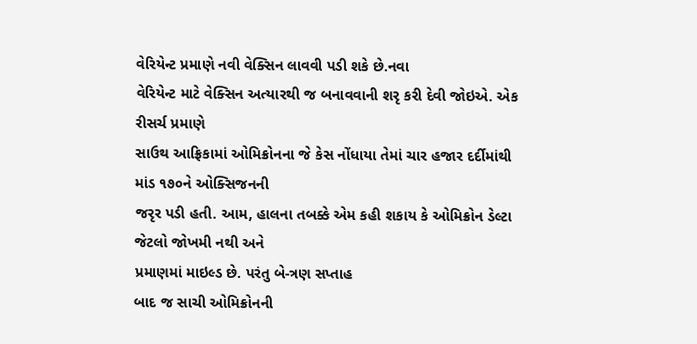વેરિયેન્ટ પ્રમાણે નવી વેક્સિન લાવવી પડી શકે છે.નવા
વેરિયેન્ટ માટે વેક્સિન અત્યારથી જ બનાવવાની શરૃ કરી દેવી જોઇએ. એક રીસર્ચ પ્રમાણે
સાઉથ આફ્રિકામાં ઓમિક્રોનના જે કેસ નોંધાયા તેમાં ચાર હજાર દર્દીમાંથી માંડ ૧૭૦ને ઓક્સિજનની
જરૃર પડી હતી. આમ, હાલના તબક્કે એમ કહી શકાય કે ઓમિક્રોન ડેલ્ટા જેટલો જોખમી નથી અને
પ્રમાણમાં માઇલ્ડ છે. પરંતુ બે-ત્રણ સપ્તાહ
બાદ જ સાચી ઓમિક્રોનની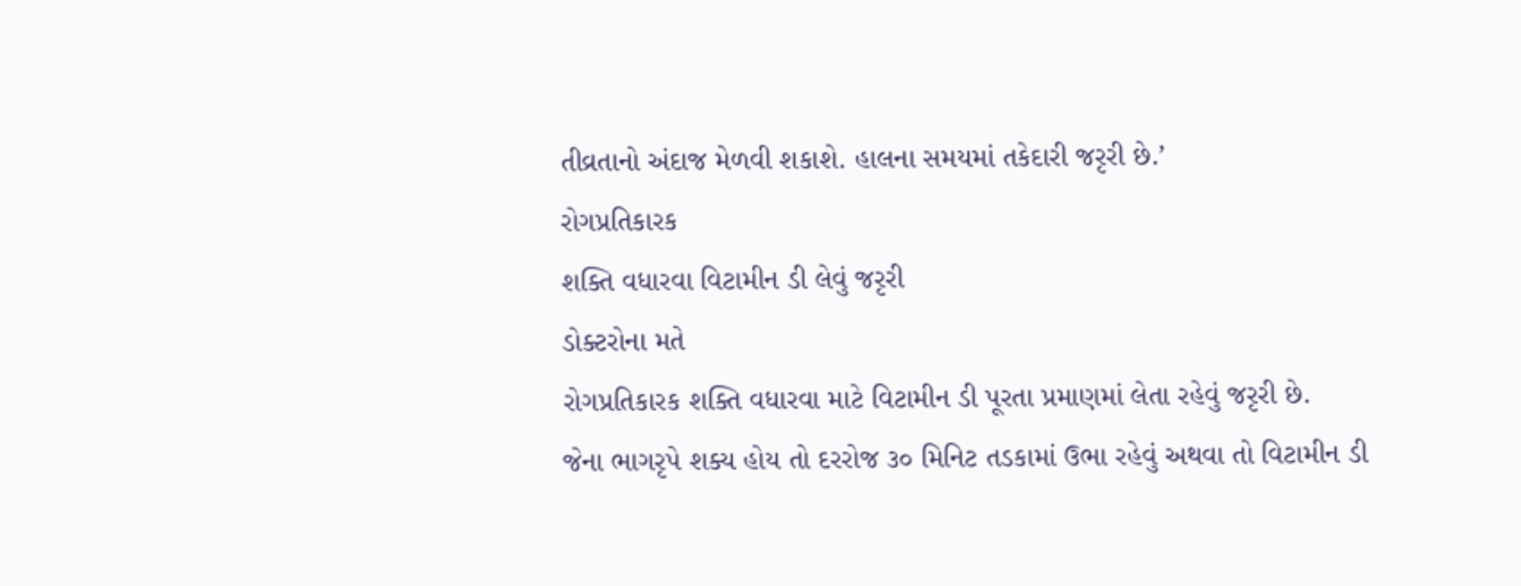તીવ્રતાનો અંદાજ મેળવી શકાશે. હાલના સમયમાં તકેદારી જરૃરી છે.’
રોગપ્રતિકારક
શક્તિ વધારવા વિટામીન ડી લેવું જરૃરી
ડોક્ટરોના મતે
રોગપ્રતિકારક શક્તિ વધારવા માટે વિટામીન ડી પૂરતા પ્રમાણમાં લેતા રહેવું જરૃરી છે.
જેના ભાગરૃપે શક્ય હોય તો દરરોજ ૩૦ મિનિટ તડકામાં ઉભા રહેવું અથવા તો વિટામીન ડી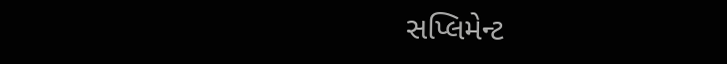સપ્લિમેન્ટ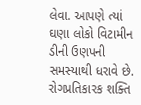લેવા. આપણે ત્યાં ઘણા લોકો વિટામીન ડીની ઉણપની સમસ્યાથી ધરાવે છે. રોગપ્રતિકારક શક્તિ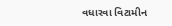વધારવા વિટામીન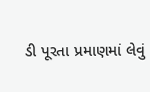ડી પૂરતા પ્રમાણમાં લેવું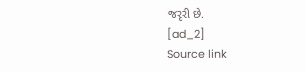જરૃરી છે.
[ad_2]
Source link